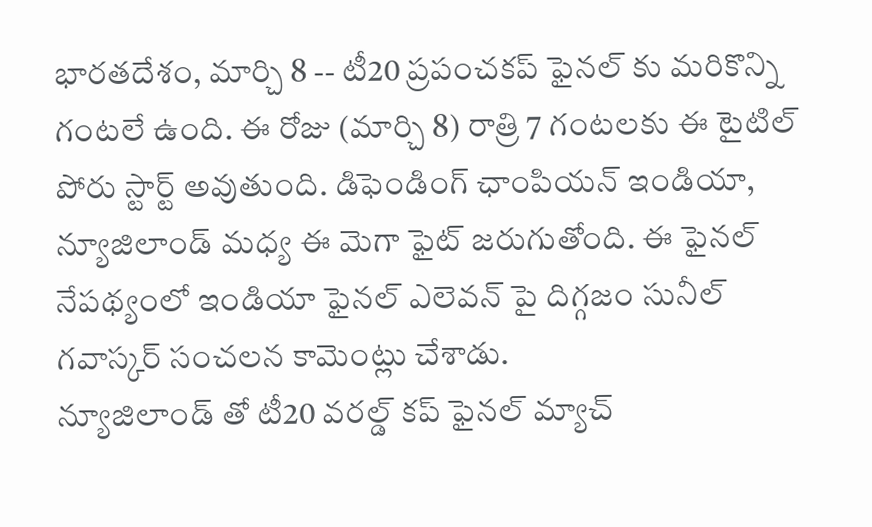భారతదేశం, మార్చి 8 -- టీ20 ప్రపంచకప్ ఫైనల్ కు మరికొన్ని గంటలే ఉంది. ఈ రోజు (మార్చి 8) రాత్రి 7 గంటలకు ఈ టైటిల్ పోరు స్టార్ట్ అవుతుంది. డిఫెండింగ్ ఛాంపియన్ ఇండియా, న్యూజిలాండ్ మధ్య ఈ మెగా ఫైట్ జరుగుతోంది. ఈ ఫైనల్ నేపథ్యంలో ఇండియా ఫైనల్ ఎలెవన్ పై దిగ్గజం సునీల్ గవాస్కర్ సంచలన కామెంట్లు చేశాడు.
న్యూజిలాండ్ తో టీ20 వరల్డ్ కప్ ఫైనల్ మ్యాచ్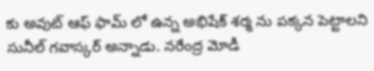కు అవుట్ ఆఫ్ ఫామ్ లో ఉన్న అభిషేక్ శర్మ ను పక్కన పెట్టాలని సునీల్ గవాస్కర్ అన్నాడు. నరేంద్ర మోడీ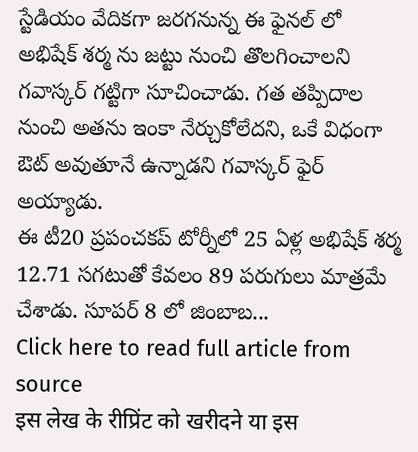స్టేడియం వేదికగా జరగనున్న ఈ ఫైనల్ లో అభిషేక్ శర్మ ను జట్టు నుంచి తొలగించాలని గవాస్కర్ గట్టిగా సూచించాడు. గత తప్పిదాల నుంచి అతను ఇంకా నేర్చుకోలేదని, ఒకే విధంగా ఔట్ అవుతూనే ఉన్నాడని గవాస్కర్ ఫైర్ అయ్యాడు.
ఈ టీ20 ప్రపంచకప్ టోర్నీలో 25 ఏళ్ల అభిషేక్ శర్మ 12.71 సగటుతో కేవలం 89 పరుగులు మాత్రమే చేశాడు. సూపర్ 8 లో జింబాబ...
Click here to read full article from source
इस लेख के रीप्रिंट को खरीदने या इस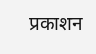प्रकाशन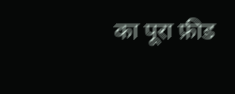का पूरा फ़ीड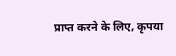प्राप्त करने के लिए, कृपया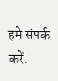हमे संपर्क करें.